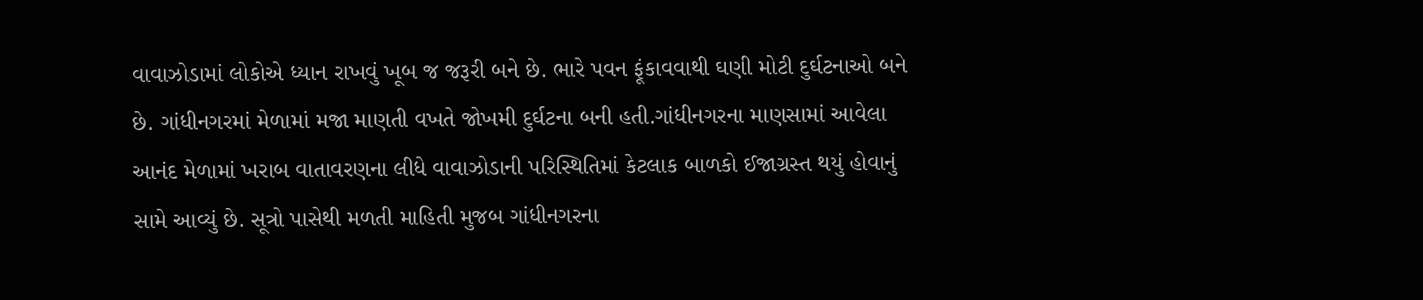વાવાઝોડામાં લોકોએ ધ્યાન રાખવું ખૂબ જ જરૂરી બને છે. ભારે પવન ફૂંકાવવાથી ઘણી મોટી દુર્ઘટનાઓ બને છે. ગાંધીનગરમાં મેળામાં મજા માણતી વખતે જોખમી દુર્ઘટના બની હતી.ગાંધીનગરના માણસામાં આવેલા આનંદ મેળામાં ખરાબ વાતાવરણના લીધે વાવાઝોડાની પરિસ્થિતિમાં કેટલાક બાળકો ઈજાગ્રસ્ત થયું હોવાનું સામે આવ્યું છે. સૂત્રો પાસેથી મળતી માહિતી મુજબ ગાંધીનગરના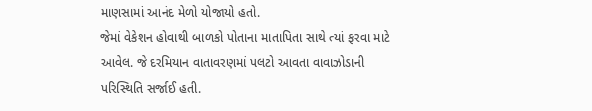માણસામાં આનંદ મેળો યોજાયો હતો.
જેમાં વેકેશન હોવાથી બાળકો પોતાના માતાપિતા સાથે ત્યાં ફરવા માટે આવેલ. જે દરમિયાન વાતાવરણમાં પલટો આવતા વાવાઝોડાની પરિસ્થિતિ સર્જાઈ હતી.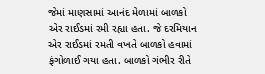જેમાં માણસામાં આનંદ મેળામાં બાળકો એર રાઈડમાં રમી રહ્યા હતા. જે દરમિયાન એર રાઈડમાં રમતી વખતે બાળકો હવામાં ફંગોળાઈ ગયા હતા. બાળકો ગંભીર રીતે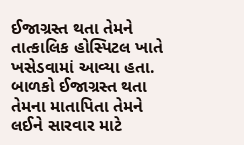ઈજાગ્રસ્ત થતા તેમને તાત્કાલિક હોસ્પિટલ ખાતે ખસેડવામાં આવ્યા હતા. બાળકો ઈજાગ્રસ્ત થતા તેમના માતાપિતા તેમને લઈને સારવાર માટે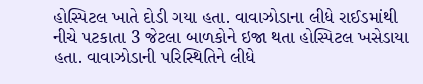હોસ્પિટલ ખાતે દોડી ગયા હતા. વાવાઝોડાના લીધે રાઈડમાંથી નીચે પટકાતા 3 જેટલા બાળકોને ઇજા થતા હોસ્પિટલ ખસેડાયા હતા. વાવાઝોડાની પરિસ્થિતિને લીધે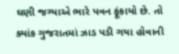ઘણી જગ્યાએ ભારે પવન ફૂંકાયો છે. તો ક્યાંક ગુજરાતમાં ઝાડ પડી ગયા હોવાની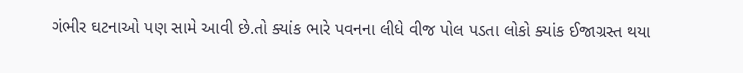ગંભીર ઘટનાઓ પણ સામે આવી છે.તો ક્યાંક ભારે પવનના લીધે વીજ પોલ પડતા લોકો ક્યાંક ઈજાગ્રસ્ત થયા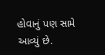હોવાનું પણ સામે આવ્યું છે.